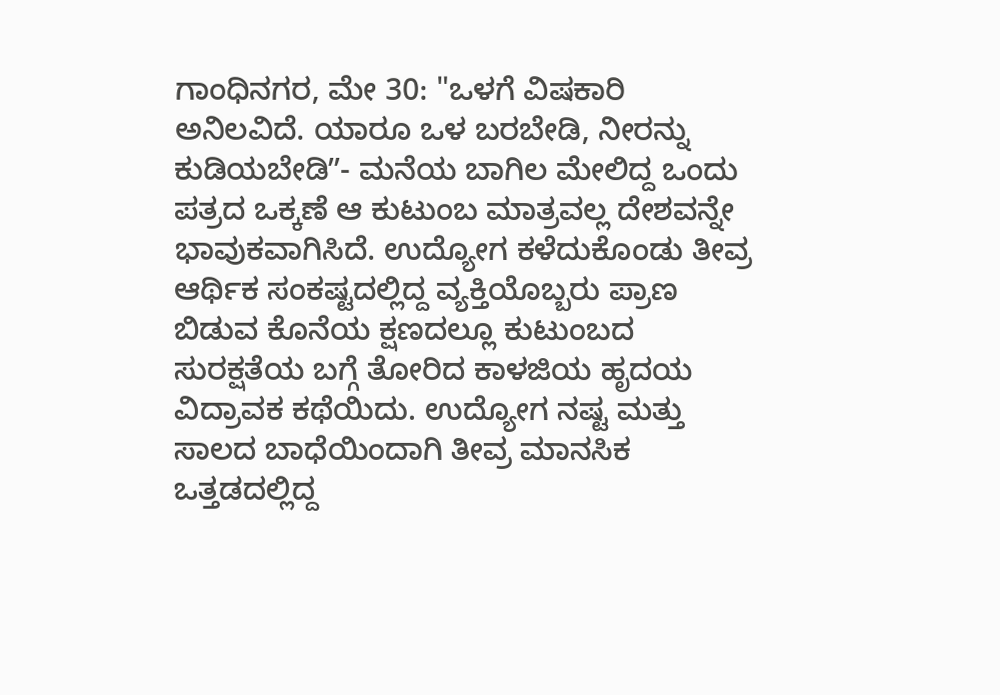ಗಾಂಧಿನಗರ, ಮೇ 30: "ಒಳಗೆ ವಿಷಕಾರಿ ಅನಿಲವಿದೆ. ಯಾರೂ ಒಳ ಬರಬೇಡಿ, ನೀರನ್ನು ಕುಡಿಯಬೇಡಿʼʼ- ಮನೆಯ ಬಾಗಿಲ ಮೇಲಿದ್ದ ಒಂದು ಪತ್ರದ ಒಕ್ಕಣೆ ಆ ಕುಟುಂಬ ಮಾತ್ರವಲ್ಲ ದೇಶವನ್ನೇ ಭಾವುಕವಾಗಿಸಿದೆ. ಉದ್ಯೋಗ ಕಳೆದುಕೊಂಡು ತೀವ್ರ ಆರ್ಥಿಕ ಸಂಕಷ್ಟದಲ್ಲಿದ್ದ ವ್ಯಕ್ತಿಯೊಬ್ಬರು ಪ್ರಾಣ ಬಿಡುವ ಕೊನೆಯ ಕ್ಷಣದಲ್ಲೂ ಕುಟುಂಬದ ಸುರಕ್ಷತೆಯ ಬಗ್ಗೆ ತೋರಿದ ಕಾಳಜಿಯ ಹೃದಯ ವಿದ್ರಾವಕ ಕಥೆಯಿದು. ಉದ್ಯೋಗ ನಷ್ಟ ಮತ್ತು ಸಾಲದ ಬಾಧೆಯಿಂದಾಗಿ ತೀವ್ರ ಮಾನಸಿಕ ಒತ್ತಡದಲ್ಲಿದ್ದ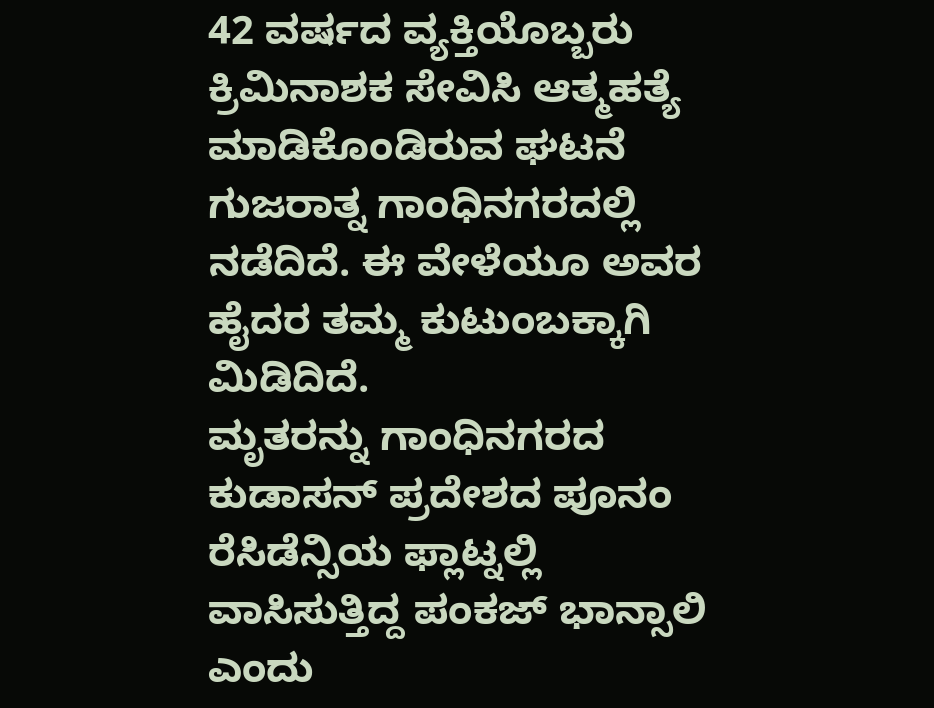42 ವರ್ಷದ ವ್ಯಕ್ತಿಯೊಬ್ಬರು ಕ್ರಿಮಿನಾಶಕ ಸೇವಿಸಿ ಆತ್ಮಹತ್ಯೆ ಮಾಡಿಕೊಂಡಿರುವ ಘಟನೆ ಗುಜರಾತ್ನ ಗಾಂಧಿನಗರದಲ್ಲಿ ನಡೆದಿದೆ. ಈ ವೇಳೆಯೂ ಅವರ ಹೈದರ ತಮ್ಮ ಕುಟುಂಬಕ್ಕಾಗಿ ಮಿಡಿದಿದೆ.
ಮೃತರನ್ನು ಗಾಂಧಿನಗರದ ಕುಡಾಸನ್ ಪ್ರದೇಶದ ಪೂನಂ ರೆಸಿಡೆನ್ಸಿಯ ಫ್ಲಾಟ್ನಲ್ಲಿ ವಾಸಿಸುತ್ತಿದ್ದ ಪಂಕಜ್ ಭಾನ್ಸಾಲಿ ಎಂದು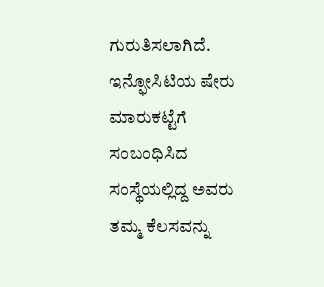ಗುರುತಿಸಲಾಗಿದೆ. ಇನ್ಫೋಸಿಟಿಯ ಷೇರು ಮಾರುಕಟ್ಟೆಗೆ ಸಂಬಂಧಿಸಿದ ಸಂಸ್ಥೆಯಲ್ಲಿದ್ದ ಅವರು ತಮ್ಮ ಕೆಲಸವನ್ನು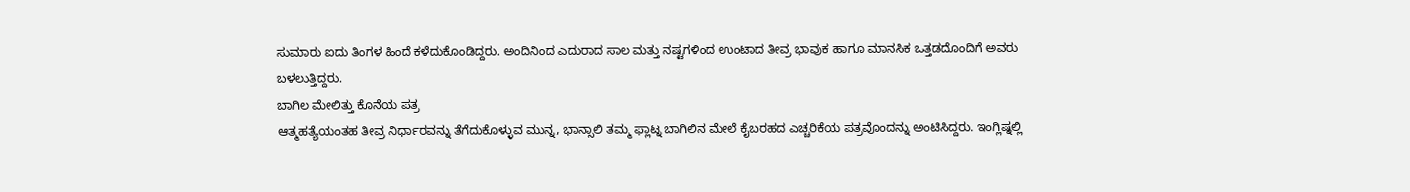ಸುಮಾರು ಐದು ತಿಂಗಳ ಹಿಂದೆ ಕಳೆದುಕೊಂಡಿದ್ದರು. ಅಂದಿನಿಂದ ಎದುರಾದ ಸಾಲ ಮತ್ತು ನಷ್ಟಗಳಿಂದ ಉಂಟಾದ ತೀವ್ರ ಭಾವುಕ ಹಾಗೂ ಮಾನಸಿಕ ಒತ್ತಡದೊಂದಿಗೆ ಅವರು ಬಳಲುತ್ತಿದ್ದರು.
ಬಾಗಿಲ ಮೇಲಿತ್ತು ಕೊನೆಯ ಪತ್ರ
ಆತ್ಮಹತ್ಯೆಯಂತಹ ತೀವ್ರ ನಿರ್ಧಾರವನ್ನು ತೆಗೆದುಕೊಳ್ಳುವ ಮುನ್ನ, ಭಾನ್ಸಾಲಿ ತಮ್ಮ ಫ್ಲಾಟ್ನ ಬಾಗಿಲಿನ ಮೇಲೆ ಕೈಬರಹದ ಎಚ್ಚರಿಕೆಯ ಪತ್ರವೊಂದನ್ನು ಅಂಟಿಸಿದ್ದರು. ಇಂಗ್ಲಿಷ್ನಲ್ಲಿ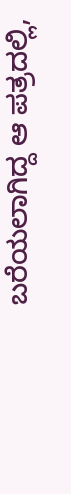ಬರೆಯಲಾಗಿದ್ದ ಆ ಪತ್ರದಲ್ಲಿ,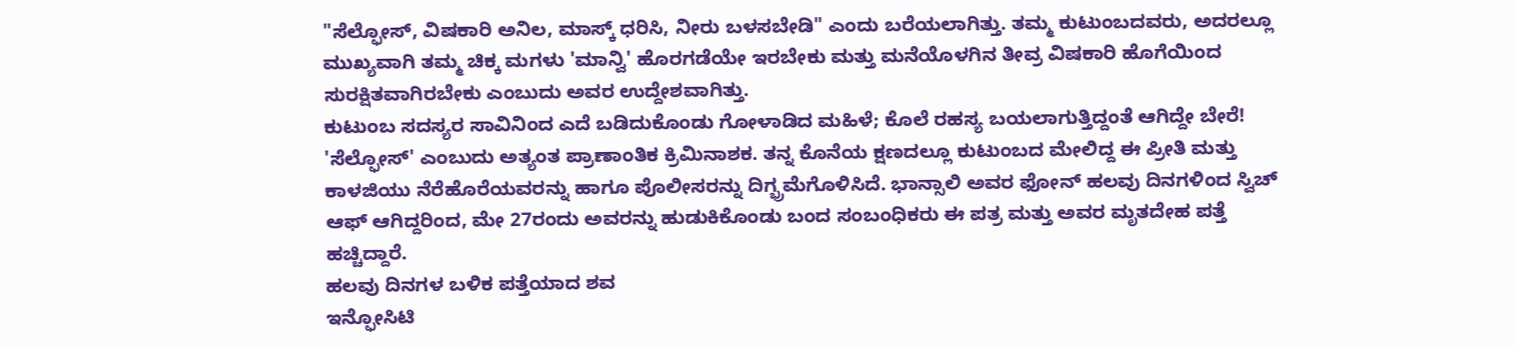"ಸೆಲ್ಫೋಸ್, ವಿಷಕಾರಿ ಅನಿಲ, ಮಾಸ್ಕ್ ಧರಿಸಿ, ನೀರು ಬಳಸಬೇಡಿ" ಎಂದು ಬರೆಯಲಾಗಿತ್ತು. ತಮ್ಮ ಕುಟುಂಬದವರು, ಅದರಲ್ಲೂ ಮುಖ್ಯವಾಗಿ ತಮ್ಮ ಚಿಕ್ಕ ಮಗಳು 'ಮಾನ್ವಿ' ಹೊರಗಡೆಯೇ ಇರಬೇಕು ಮತ್ತು ಮನೆಯೊಳಗಿನ ತೀವ್ರ ವಿಷಕಾರಿ ಹೊಗೆಯಿಂದ ಸುರಕ್ಷಿತವಾಗಿರಬೇಕು ಎಂಬುದು ಅವರ ಉದ್ದೇಶವಾಗಿತ್ತು.
ಕುಟುಂಬ ಸದಸ್ಯರ ಸಾವಿನಿಂದ ಎದೆ ಬಡಿದುಕೊಂಡು ಗೋಳಾಡಿದ ಮಹಿಳೆ; ಕೊಲೆ ರಹಸ್ಯ ಬಯಲಾಗುತ್ತಿದ್ದಂತೆ ಆಗಿದ್ದೇ ಬೇರೆ!
'ಸೆಲ್ಫೋಸ್' ಎಂಬುದು ಅತ್ಯಂತ ಪ್ರಾಣಾಂತಿಕ ಕ್ರಿಮಿನಾಶಕ. ತನ್ನ ಕೊನೆಯ ಕ್ಷಣದಲ್ಲೂ ಕುಟುಂಬದ ಮೇಲಿದ್ದ ಈ ಪ್ರೀತಿ ಮತ್ತು ಕಾಳಜಿಯು ನೆರೆಹೊರೆಯವರನ್ನು ಹಾಗೂ ಪೊಲೀಸರನ್ನು ದಿಗ್ಭ್ರಮೆಗೊಳಿಸಿದೆ. ಭಾನ್ಸಾಲಿ ಅವರ ಫೋನ್ ಹಲವು ದಿನಗಳಿಂದ ಸ್ವಿಚ್ ಆಫ್ ಆಗಿದ್ದರಿಂದ, ಮೇ 27ರಂದು ಅವರನ್ನು ಹುಡುಕಿಕೊಂಡು ಬಂದ ಸಂಬಂಧಿಕರು ಈ ಪತ್ರ ಮತ್ತು ಅವರ ಮೃತದೇಹ ಪತ್ತೆ ಹಚ್ಚಿದ್ದಾರೆ.
ಹಲವು ದಿನಗಳ ಬಳಿಕ ಪತ್ತೆಯಾದ ಶವ
ಇನ್ಫೋಸಿಟಿ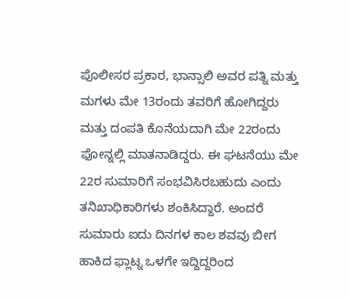ಪೊಲೀಸರ ಪ್ರಕಾರ, ಭಾನ್ಸಾಲಿ ಅವರ ಪತ್ನಿ ಮತ್ತು ಮಗಳು ಮೇ 13ರಂದು ತವರಿಗೆ ಹೋಗಿದ್ದರು ಮತ್ತು ದಂಪತಿ ಕೊನೆಯದಾಗಿ ಮೇ 22ರಂದು ಫೋನ್ನಲ್ಲಿ ಮಾತನಾಡಿದ್ದರು. ಈ ಘಟನೆಯು ಮೇ 22ರ ಸುಮಾರಿಗೆ ಸಂಭವಿಸಿರಬಹುದು ಎಂದು ತನಿಖಾಧಿಕಾರಿಗಳು ಶಂಕಿಸಿದ್ದಾರೆ. ಅಂದರೆ ಸುಮಾರು ಐದು ದಿನಗಳ ಕಾಲ ಶವವು ಬೀಗ ಹಾಕಿದ ಫ್ಲಾಟ್ನ ಒಳಗೇ ಇದ್ದಿದ್ದರಿಂದ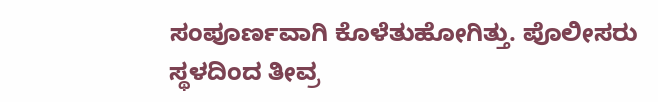ಸಂಪೂರ್ಣವಾಗಿ ಕೊಳೆತುಹೋಗಿತ್ತು. ಪೊಲೀಸರು ಸ್ಥಳದಿಂದ ತೀವ್ರ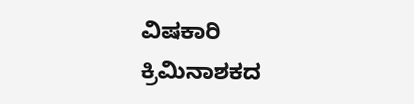ವಿಷಕಾರಿ ಕ್ರಿಮಿನಾಶಕದ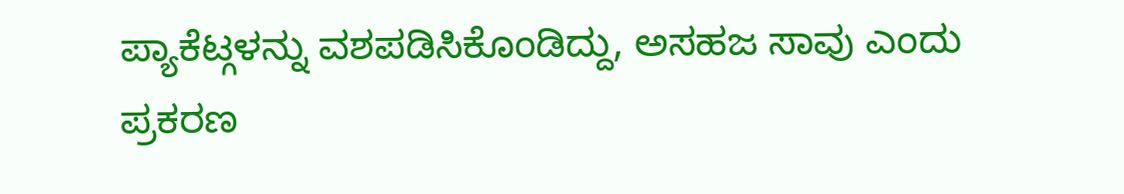ಪ್ಯಾಕೆಟ್ಗಳನ್ನು ವಶಪಡಿಸಿಕೊಂಡಿದ್ದು, ಅಸಹಜ ಸಾವು ಎಂದು ಪ್ರಕರಣ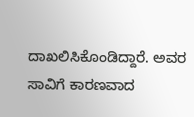ದಾಖಲಿಸಿಕೊಂಡಿದ್ದಾರೆ. ಅವರ ಸಾವಿಗೆ ಕಾರಣವಾದ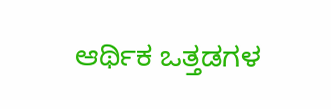ಆರ್ಥಿಕ ಒತ್ತಡಗಳ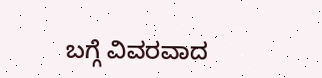ಬಗ್ಗೆ ವಿವರವಾದ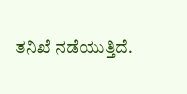ತನಿಖೆ ನಡೆಯುತ್ತಿದೆ.